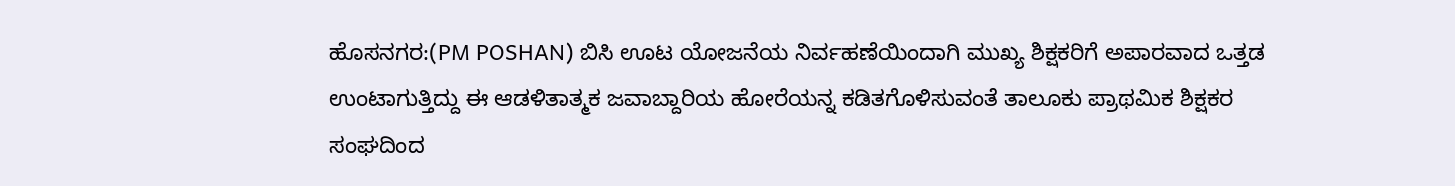ಹೊಸನಗರ:(PM POSHAN) ಬಿಸಿ ಊಟ ಯೋಜನೆಯ ನಿರ್ವಹಣೆಯಿಂದಾಗಿ ಮುಖ್ಯ ಶಿಕ್ಷಕರಿಗೆ ಅಪಾರವಾದ ಒತ್ತಡ ಉಂಟಾಗುತ್ತಿದ್ದು ಈ ಆಡಳಿತಾತ್ಮಕ ಜವಾಬ್ದಾರಿಯ ಹೋರೆಯನ್ನ ಕಡಿತಗೊಳಿಸುವಂತೆ ತಾಲೂಕು ಪ್ರಾಥಮಿಕ ಶಿಕ್ಷಕರ ಸಂಘದಿಂದ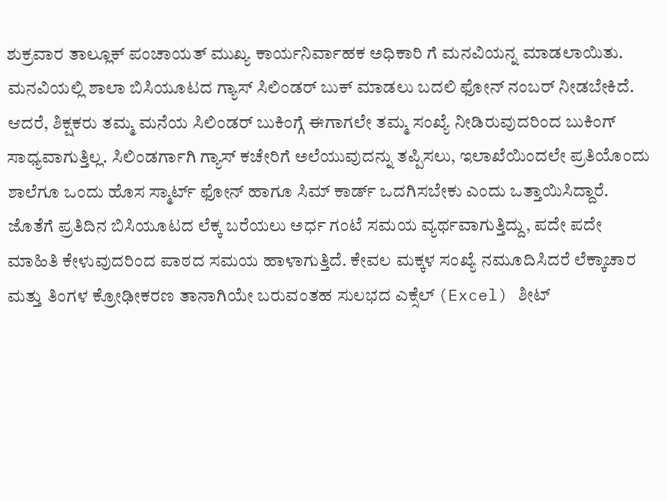ಶುಕ್ರವಾರ ತಾಲ್ಲೂಕ್ ಪಂಚಾಯತ್ ಮುಖ್ಯ ಕಾರ್ಯನಿರ್ವಾಹಕ ಅಧಿಕಾರಿ ಗೆ ಮನವಿಯನ್ನ ಮಾಡಲಾಯಿತು.
ಮನವಿಯಲ್ಲಿ ಶಾಲಾ ಬಿಸಿಯೂಟದ ಗ್ಯಾಸ್ ಸಿಲಿಂಡರ್ ಬುಕ್ ಮಾಡಲು ಬದಲಿ ಫೋನ್ ನಂಬರ್ ನೀಡಬೇಕಿದೆ. ಆದರೆ, ಶಿಕ್ಷಕರು ತಮ್ಮ ಮನೆಯ ಸಿಲಿಂಡರ್ ಬುಕಿಂಗ್ಗೆ ಈಗಾಗಲೇ ತಮ್ಮ ಸಂಖ್ಯೆ ನೀಡಿರುವುದರಿಂದ ಬುಕಿಂಗ್ ಸಾಧ್ಯವಾಗುತ್ತಿಲ್ಲ. ಸಿಲಿಂಡರ್ಗಾಗಿ ಗ್ಯಾಸ್ ಕಚೇರಿಗೆ ಅಲೆಯುವುದನ್ನು ತಪ್ಪಿಸಲು, ಇಲಾಖೆಯಿಂದಲೇ ಪ್ರತಿಯೊಂದು ಶಾಲೆಗೂ ಒಂದು ಹೊಸ ಸ್ಮಾರ್ಟ್ ಫೋನ್ ಹಾಗೂ ಸಿಮ್ ಕಾರ್ಡ್ ಒದಗಿಸಬೇಕು ಎಂದು ಒತ್ತಾಯಿಸಿದ್ದಾರೆ. ಜೊತೆಗೆ ಪ್ರತಿದಿನ ಬಿಸಿಯೂಟದ ಲೆಕ್ಕ ಬರೆಯಲು ಅರ್ಧ ಗಂಟೆ ಸಮಯ ವ್ಯರ್ಥವಾಗುತ್ತಿದ್ದು, ಪದೇ ಪದೇ ಮಾಹಿತಿ ಕೇಳುವುದರಿಂದ ಪಾಠದ ಸಮಯ ಹಾಳಾಗುತ್ತಿದೆ. ಕೇವಲ ಮಕ್ಕಳ ಸಂಖ್ಯೆ ನಮೂದಿಸಿದರೆ ಲೆಕ್ಕಾಚಾರ ಮತ್ತು ತಿಂಗಳ ಕ್ರೋಢೀಕರಣ ತಾನಾಗಿಯೇ ಬರುವಂತಹ ಸುಲಭದ ಎಕ್ಸೆಲ್ (Excel) ಶೀಟ್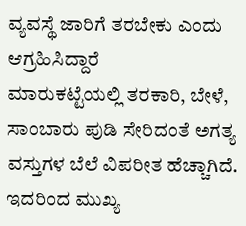ವ್ಯವಸ್ಥೆ ಜಾರಿಗೆ ತರಬೇಕು ಎಂದು ಆಗ್ರಹಿಸಿದ್ದಾರೆ
ಮಾರುಕಟ್ಟೆಯಲ್ಲಿ ತರಕಾರಿ, ಬೇಳೆ, ಸಾಂಬಾರು ಪುಡಿ ಸೇರಿದಂತೆ ಅಗತ್ಯ ವಸ್ತುಗಳ ಬೆಲೆ ವಿಪರೀತ ಹೆಚ್ಚಾಗಿದೆ. ಇದರಿಂದ ಮುಖ್ಯ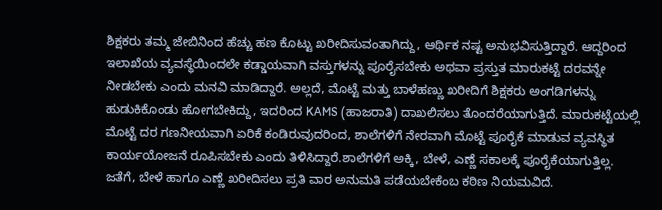ಶಿಕ್ಷಕರು ತಮ್ಮ ಜೇಬಿನಿಂದ ಹೆಚ್ಚು ಹಣ ಕೊಟ್ಟು ಖರೀದಿಸುವಂತಾಗಿದ್ದು, ಆರ್ಥಿಕ ನಷ್ಟ ಅನುಭವಿಸುತ್ತಿದ್ದಾರೆ. ಆದ್ದರಿಂದ ಇಲಾಖೆಯ ವ್ಯವಸ್ಥೆಯಿಂದಲೇ ಕಡ್ಡಾಯವಾಗಿ ವಸ್ತುಗಳನ್ನು ಪೂರೈಸಬೇಕು ಅಥವಾ ಪ್ರಸ್ತುತ ಮಾರುಕಟ್ಟೆ ದರವನ್ನೇ ನೀಡಬೇಕು ಎಂದು ಮನವಿ ಮಾಡಿದ್ದಾರೆ. ಅಲ್ಲದೆ, ಮೊಟ್ಟೆ ಮತ್ತು ಬಾಳೆಹಣ್ಣು ಖರೀದಿಗೆ ಶಿಕ್ಷಕರು ಅಂಗಡಿಗಳನ್ನು ಹುಡುಕಿಕೊಂಡು ಹೋಗಬೇಕಿದ್ದು, ಇದರಿಂದ KAMS (ಹಾಜರಾತಿ) ದಾಖಲಿಸಲು ತೊಂದರೆಯಾಗುತ್ತಿದೆ. ಮಾರುಕಟ್ಟೆಯಲ್ಲಿ ಮೊಟ್ಟೆ ದರ ಗಣನೀಯವಾಗಿ ಏರಿಕೆ ಕಂಡಿರುವುದರಿಂದ, ಶಾಲೆಗಳಿಗೆ ನೇರವಾಗಿ ಮೊಟ್ಟೆ ಪೂರೈಕೆ ಮಾಡುವ ವ್ಯವಸ್ಥಿತ ಕಾರ್ಯಯೋಜನೆ ರೂಪಿಸಬೇಕು ಎಂದು ತಿಳಿಸಿದ್ದಾರೆ.ಶಾಲೆಗಳಿಗೆ ಅಕ್ಕಿ, ಬೇಳೆ, ಎಣ್ಣೆ ಸಕಾಲಕ್ಕೆ ಪೂರೈಕೆಯಾಗುತ್ತಿಲ್ಲ. ಜತೆಗೆ, ಬೇಳೆ ಹಾಗೂ ಎಣ್ಣೆ ಖರೀದಿಸಲು ಪ್ರತಿ ವಾರ ಅನುಮತಿ ಪಡೆಯಬೇಕೆಂಬ ಕಠಿಣ ನಿಯಮವಿದೆ.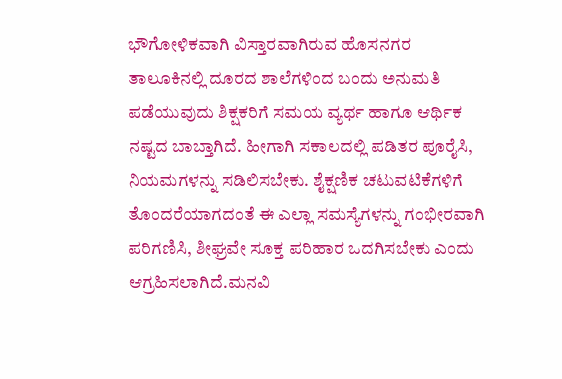ಭೌಗೋಳಿಕವಾಗಿ ವಿಸ್ತಾರವಾಗಿರುವ ಹೊಸನಗರ ತಾಲೂಕಿನಲ್ಲಿ ದೂರದ ಶಾಲೆಗಳಿಂದ ಬಂದು ಅನುಮತಿ ಪಡೆಯುವುದು ಶಿಕ್ಷಕರಿಗೆ ಸಮಯ ವ್ಯರ್ಥ ಹಾಗೂ ಆರ್ಥಿಕ ನಷ್ಟದ ಬಾಬ್ತಾಗಿದೆ. ಹೀಗಾಗಿ ಸಕಾಲದಲ್ಲಿ ಪಡಿತರ ಪೂರೈಸಿ, ನಿಯಮಗಳನ್ನು ಸಡಿಲಿಸಬೇಕು. ಶೈಕ್ಷಣಿಕ ಚಟುವಟಿಕೆಗಳಿಗೆ ತೊಂದರೆಯಾಗದಂತೆ ಈ ಎಲ್ಲಾ ಸಮಸ್ಯೆಗಳನ್ನು ಗಂಭೀರವಾಗಿ ಪರಿಗಣಿಸಿ, ಶೀಘ್ರವೇ ಸೂಕ್ತ ಪರಿಹಾರ ಒದಗಿಸಬೇಕು ಎಂದು ಆಗ್ರಹಿಸಲಾಗಿದೆ.ಮನವಿ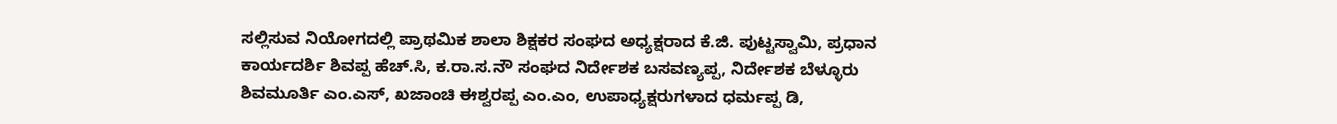ಸಲ್ಲಿಸುವ ನಿಯೋಗದಲ್ಲಿ ಪ್ರಾಥಮಿಕ ಶಾಲಾ ಶಿಕ್ಷಕರ ಸಂಘದ ಅಧ್ಯಕ್ಷರಾದ ಕೆ.ಜಿ. ಪುಟ್ಟಸ್ವಾಮಿ, ಪ್ರಧಾನ ಕಾರ್ಯದರ್ಶಿ ಶಿವಪ್ಪ ಹೆಚ್.ಸಿ, ಕ.ರಾ.ಸ.ನೌ ಸಂಘದ ನಿರ್ದೇಶಕ ಬಸವಣ್ಯಪ್ಪ, ನಿರ್ದೇಶಕ ಬೆಳ್ಳೂರು ಶಿವಮೂರ್ತಿ ಎಂ.ಎಸ್, ಖಜಾಂಚಿ ಈಶ್ವರಪ್ಪ ಎಂ.ಎಂ, ಉಪಾಧ್ಯಕ್ಷರುಗಳಾದ ಧರ್ಮಪ್ಪ ಡಿ,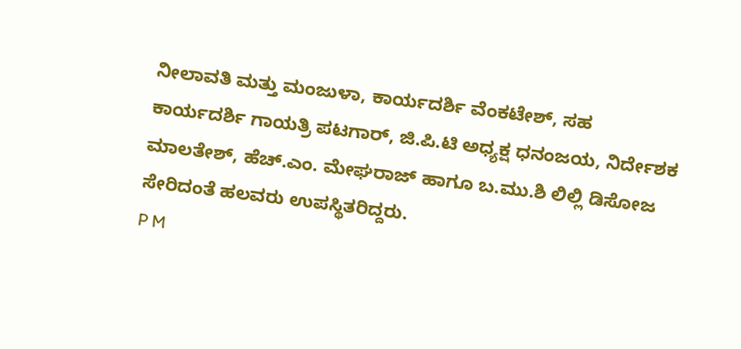ನೀಲಾವತಿ ಮತ್ತು ಮಂಜುಳಾ, ಕಾರ್ಯದರ್ಶಿ ವೆಂಕಟೇಶ್, ಸಹ ಕಾರ್ಯದರ್ಶಿ ಗಾಯತ್ರಿ ಪಟಗಾರ್, ಜಿ.ಪಿ.ಟಿ ಅಧ್ಯಕ್ಷ ಧನಂಜಯ, ನಿರ್ದೇಶಕ ಮಾಲತೇಶ್, ಹೆಚ್.ಎಂ. ಮೇಘರಾಜ್ ಹಾಗೂ ಬ.ಮು.ಶಿ ಲಿಲ್ಲಿ ಡಿಸೋಜ ಸೇರಿದಂತೆ ಹಲವರು ಉಪಸ್ಥಿತರಿದ್ದರು.
P M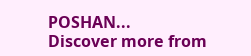POSHAN...
Discover more from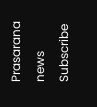Prasarana news
Subscribe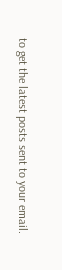to get the latest posts sent to your email.